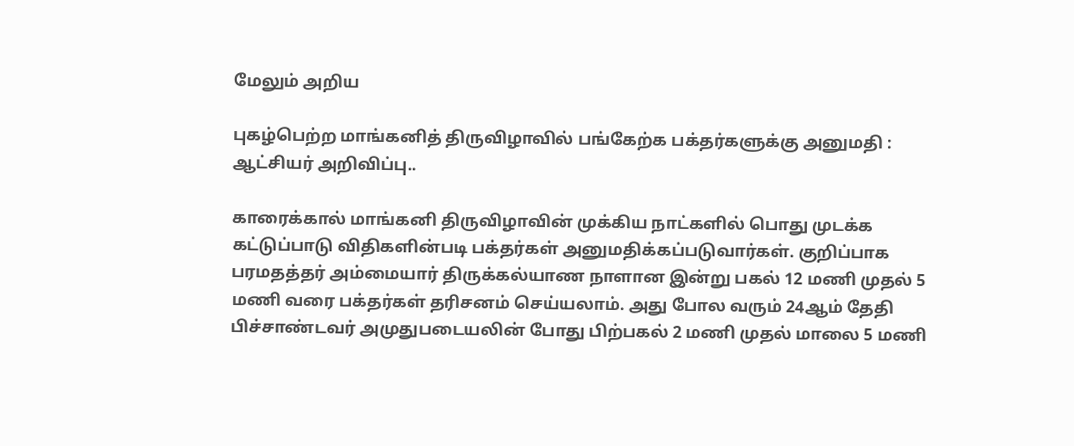மேலும் அறிய

புகழ்பெற்ற மாங்கனித் திருவிழாவில் பங்கேற்க பக்தர்களுக்கு அனுமதி : ஆட்சியர் அறிவிப்பு..

காரைக்கால் மாங்கனி திருவிழாவின் முக்கிய நாட்களில் பொது முடக்க கட்டுப்பாடு விதிகளின்படி பக்தர்கள் அனுமதிக்கப்படுவார்கள். குறிப்பாக பரமதத்தர் அம்மையார் திருக்கல்யாண நாளான இன்று பகல் 12 மணி முதல் 5 மணி வரை பக்தர்கள் தரிசனம் செய்யலாம். அது போல வரும் 24ஆம் தேதி பிச்சாண்டவர் அமுதுபடையலின் போது பிற்பகல் 2 மணி முதல் மாலை 5 மணி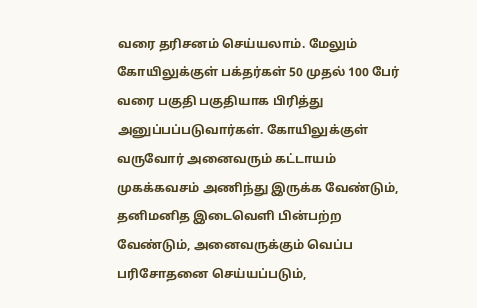வரை தரிசனம் செய்யலாம். மேலும் கோயிலுக்குள் பக்தர்கள் 50 முதல் 100 பேர் வரை பகுதி பகுதியாக பிரித்து அனுப்பப்படுவார்கள். கோயிலுக்குள் வருவோர் அனைவரும் கட்டாயம் முகக்கவசம் அணிந்து இருக்க வேண்டும், தனிமனித இடைவெளி பின்பற்ற வேண்டும், அனைவருக்கும் வெப்ப பரிசோதனை செய்யப்படும்,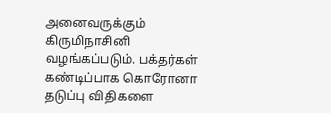அனைவருக்கும் கிருமிநாசினி வழங்கப்படும். பக்தர்கள் கண்டிப்பாக கொரோனா தடுப்பு விதிகளை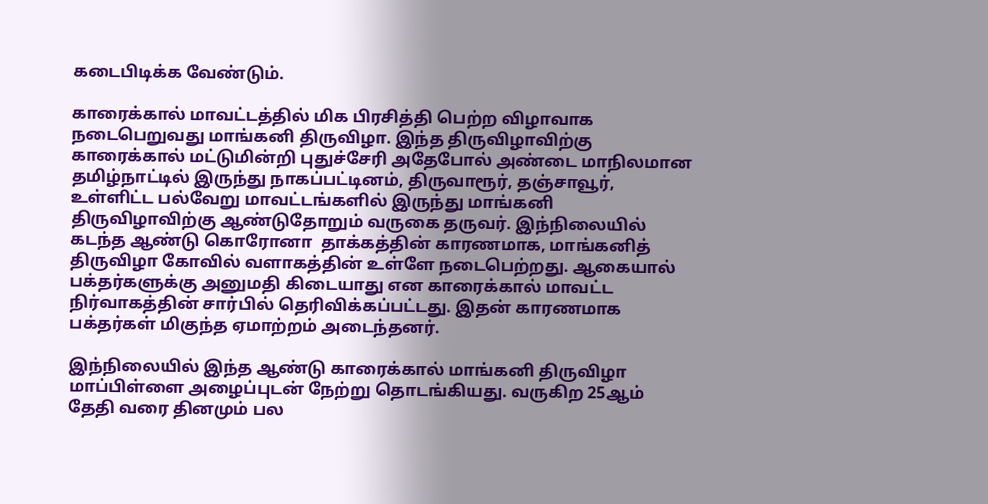கடைபிடிக்க வேண்டும்.

காரைக்கால் மாவட்டத்தில் மிக பிரசித்தி பெற்ற விழாவாக நடைபெறுவது மாங்கனி திருவிழா. இந்த திருவிழாவிற்கு காரைக்கால் மட்டுமின்றி புதுச்சேரி அதேபோல் அண்டை மாநிலமான தமிழ்நாட்டில் இருந்து நாகப்பட்டினம், திருவாரூர், தஞ்சாவூர், உள்ளிட்ட பல்வேறு மாவட்டங்களில் இருந்து மாங்கனி திருவிழாவிற்கு ஆண்டுதோறும் வருகை தருவர். இந்நிலையில் கடந்த ஆண்டு கொரோனா  தாக்கத்தின் காரணமாக, மாங்கனித் திருவிழா கோவில் வளாகத்தின் உள்ளே நடைபெற்றது. ஆகையால் பக்தர்களுக்கு அனுமதி கிடையாது என காரைக்கால் மாவட்ட நிர்வாகத்தின் சார்பில் தெரிவிக்கப்பட்டது. இதன் காரணமாக பக்தர்கள் மிகுந்த ஏமாற்றம் அடைந்தனர்.

இந்நிலையில் இந்த ஆண்டு காரைக்கால் மாங்கனி திருவிழா மாப்பிள்ளை அழைப்புடன் நேற்று தொடங்கியது. வருகிற 25ஆம் தேதி வரை தினமும் பல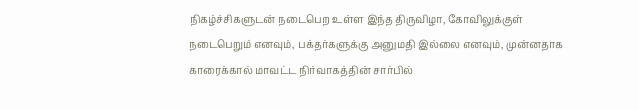நிகழ்ச்சிகளுடன் நடைபெற உள்ள இந்த திருவிழா, கோவிலுக்குள் நடைபெறும் எனவும், பக்தர்களுக்கு அனுமதி இல்லை எனவும், முன்னதாக காரைக்கால் மாவட்ட நிர்வாகத்தின் சார்பில்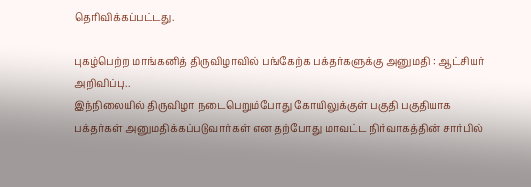தெரிவிக்கப்பட்டது.

புகழ்பெற்ற மாங்கனித் திருவிழாவில் பங்கேற்க பக்தர்களுக்கு அனுமதி : ஆட்சியர் அறிவிப்பு..
இந்நிலையில் திருவிழா நடைபெறும்போது கோயிலுக்குள் பகுதி பகுதியாக பக்தர்கள் அனுமதிக்கப்படுவார்கள் என தற்போது மாவட்ட நிர்வாகத்தின் சார்பில்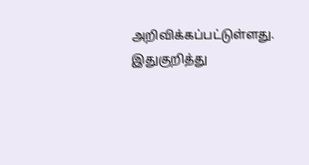அறிவிக்கப்பட்டுள்ளது. இதுகுறித்து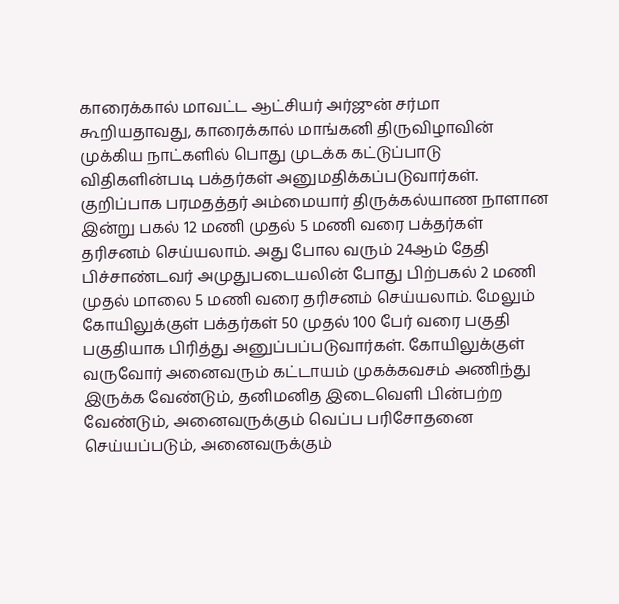காரைக்கால் மாவட்ட ஆட்சியர் அர்ஜுன் சர்மா கூறியதாவது, காரைக்கால் மாங்கனி திருவிழாவின் முக்கிய நாட்களில் பொது முடக்க கட்டுப்பாடு விதிகளின்படி பக்தர்கள் அனுமதிக்கப்படுவார்கள். குறிப்பாக பரமதத்தர் அம்மையார் திருக்கல்யாண நாளான இன்று பகல் 12 மணி முதல் 5 மணி வரை பக்தர்கள் தரிசனம் செய்யலாம். அது போல வரும் 24ஆம் தேதி பிச்சாண்டவர் அமுதுபடையலின் போது பிற்பகல் 2 மணி முதல் மாலை 5 மணி வரை தரிசனம் செய்யலாம். மேலும் கோயிலுக்குள் பக்தர்கள் 50 முதல் 100 பேர் வரை பகுதி பகுதியாக பிரித்து அனுப்பப்படுவார்கள். கோயிலுக்குள் வருவோர் அனைவரும் கட்டாயம் முகக்கவசம் அணிந்து இருக்க வேண்டும், தனிமனித இடைவெளி பின்பற்ற வேண்டும், அனைவருக்கும் வெப்ப பரிசோதனை செய்யப்படும், அனைவருக்கும்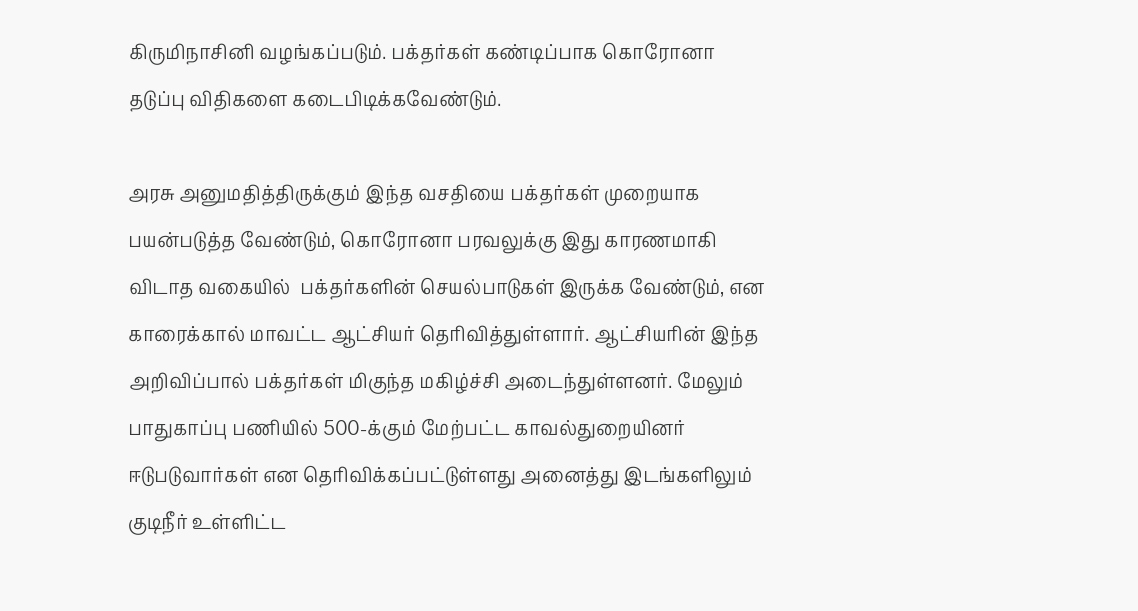கிருமிநாசினி வழங்கப்படும். பக்தர்கள் கண்டிப்பாக கொரோனா தடுப்பு விதிகளை கடைபிடிக்கவேண்டும்.

அரசு அனுமதித்திருக்கும் இந்த வசதியை பக்தர்கள் முறையாக பயன்படுத்த வேண்டும், கொரோனா பரவலுக்கு இது காரணமாகி விடாத வகையில்  பக்தர்களின் செயல்பாடுகள் இருக்க வேண்டும், என காரைக்கால் மாவட்ட ஆட்சியர் தெரிவித்துள்ளார். ஆட்சியரின் இந்த அறிவிப்பால் பக்தர்கள் மிகுந்த மகிழ்ச்சி அடைந்துள்ளனர். மேலும் பாதுகாப்பு பணியில் 500-க்கும் மேற்பட்ட காவல்துறையினர் ஈடுபடுவார்கள் என தெரிவிக்கப்பட்டுள்ளது அனைத்து இடங்களிலும் குடிநீர் உள்ளிட்ட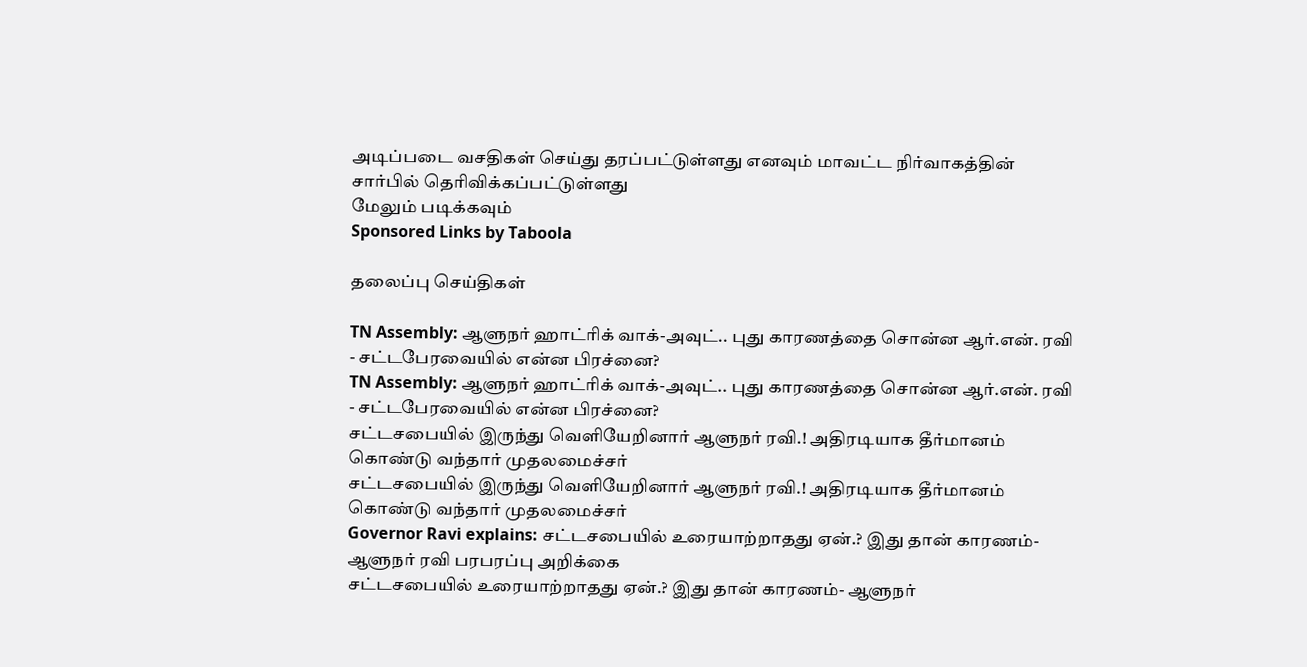அடிப்படை வசதிகள் செய்து தரப்பட்டுள்ளது எனவும் மாவட்ட நிர்வாகத்தின் சார்பில் தெரிவிக்கப்பட்டுள்ளது
மேலும் படிக்கவும்
Sponsored Links by Taboola

தலைப்பு செய்திகள்

TN Assembly: ஆளுநர் ஹாட்ரிக் வாக்-அவுட்.. புது காரணத்தை சொன்ன ஆர்.என். ரவி - சட்டபேரவையில் என்ன பிரச்னை?
TN Assembly: ஆளுநர் ஹாட்ரிக் வாக்-அவுட்.. புது காரணத்தை சொன்ன ஆர்.என். ரவி - சட்டபேரவையில் என்ன பிரச்னை?
சட்டசபையில் இருந்து வெளியேறினார் ஆளுநர் ரவி.! அதிரடியாக தீர்மானம் கொண்டு வந்தார் முதலமைச்சர்
சட்டசபையில் இருந்து வெளியேறினார் ஆளுநர் ரவி.! அதிரடியாக தீர்மானம் கொண்டு வந்தார் முதலமைச்சர்
Governor Ravi explains: சட்டசபையில் உரையாற்றாதது ஏன்.? இது தான் காரணம்- ஆளுநர் ரவி பரபரப்பு அறிக்கை
சட்டசபையில் உரையாற்றாதது ஏன்.? இது தான் காரணம்- ஆளுநர்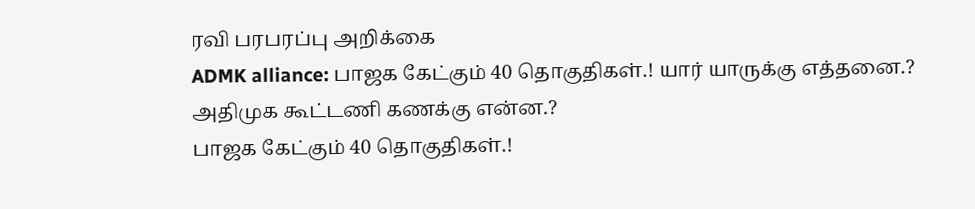ரவி பரபரப்பு அறிக்கை
ADMK alliance: பாஜக கேட்கும் 40 தொகுதிகள்.! யார் யாருக்கு எத்தனை.? அதிமுக கூட்டணி கணக்கு என்ன.?
பாஜக கேட்கும் 40 தொகுதிகள்.!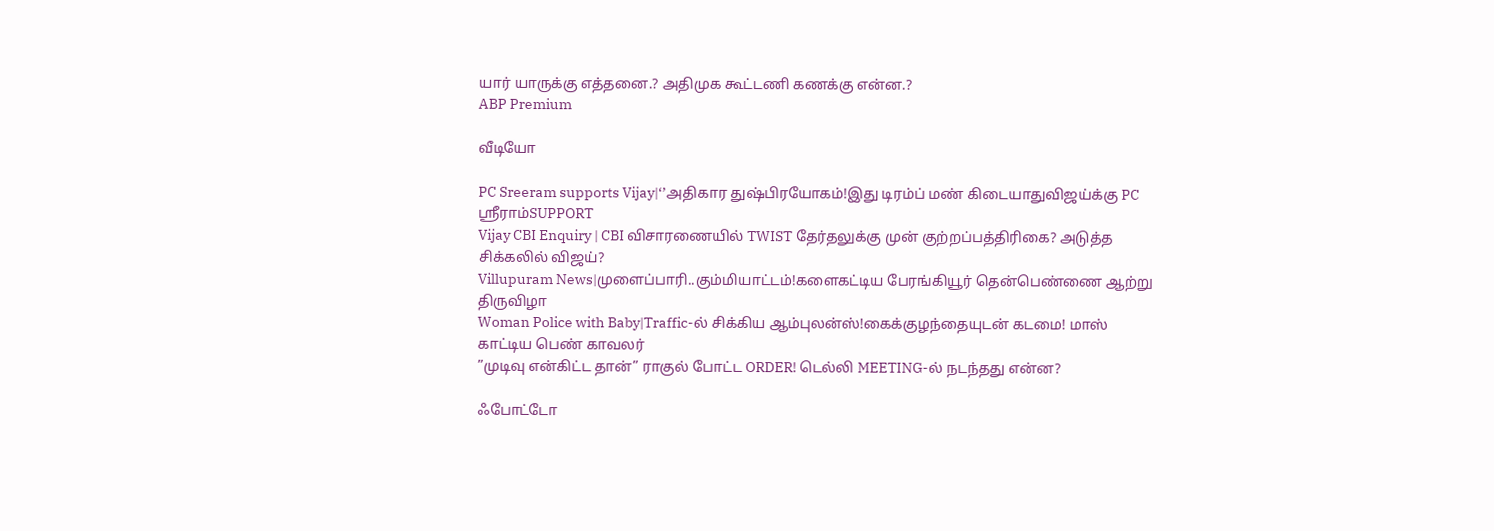யார் யாருக்கு எத்தனை.? அதிமுக கூட்டணி கணக்கு என்ன.?
ABP Premium

வீடியோ

PC Sreeram supports Vijay|‘’அதிகார துஷ்பிரயோகம்!இது டிரம்ப் மண் கிடையாதுவிஜய்க்கு PC ஸ்ரீராம்SUPPORT
Vijay CBI Enquiry | CBI விசாரணையில் TWIST தேர்தலுக்கு முன் குற்றப்பத்திரிகை? அடுத்த சிக்கலில் விஜய்?
Villupuram News|முளைப்பாரி..கும்மியாட்டம்!களைகட்டிய பேரங்கியூர் தென்பெண்ணை ஆற்று திருவிழா
Woman Police with Baby|Traffic-ல் சிக்கிய ஆம்புலன்ஸ்!கைக்குழந்தையுடன் கடமை! மாஸ் காட்டிய பெண் காவலர்
”முடிவு என்கிட்ட தான்” ராகுல் போட்ட ORDER! டெல்லி MEETING-ல் நடந்தது என்ன?

ஃபோட்டோ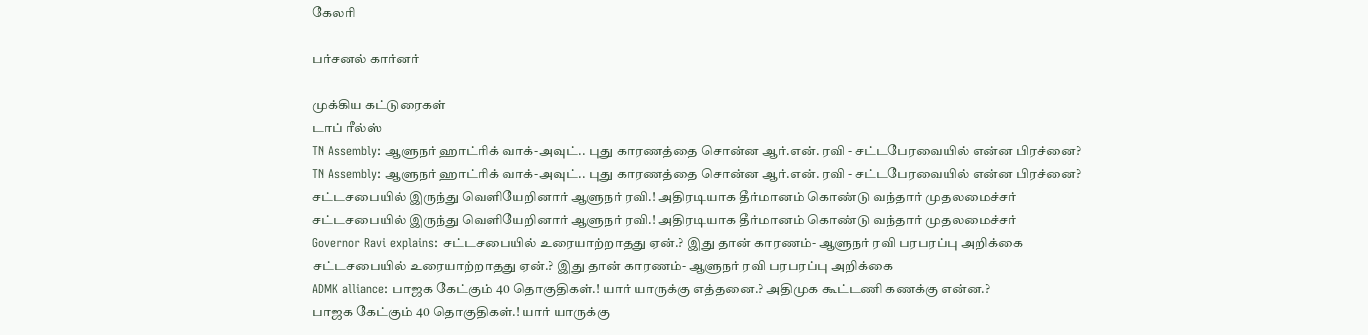கேலரி

பர்சனல் கார்னர்

முக்கிய கட்டுரைகள்
டாப் ரீல்ஸ்
TN Assembly: ஆளுநர் ஹாட்ரிக் வாக்-அவுட்.. புது காரணத்தை சொன்ன ஆர்.என். ரவி - சட்டபேரவையில் என்ன பிரச்னை?
TN Assembly: ஆளுநர் ஹாட்ரிக் வாக்-அவுட்.. புது காரணத்தை சொன்ன ஆர்.என். ரவி - சட்டபேரவையில் என்ன பிரச்னை?
சட்டசபையில் இருந்து வெளியேறினார் ஆளுநர் ரவி.! அதிரடியாக தீர்மானம் கொண்டு வந்தார் முதலமைச்சர்
சட்டசபையில் இருந்து வெளியேறினார் ஆளுநர் ரவி.! அதிரடியாக தீர்மானம் கொண்டு வந்தார் முதலமைச்சர்
Governor Ravi explains: சட்டசபையில் உரையாற்றாதது ஏன்.? இது தான் காரணம்- ஆளுநர் ரவி பரபரப்பு அறிக்கை
சட்டசபையில் உரையாற்றாதது ஏன்.? இது தான் காரணம்- ஆளுநர் ரவி பரபரப்பு அறிக்கை
ADMK alliance: பாஜக கேட்கும் 40 தொகுதிகள்.! யார் யாருக்கு எத்தனை.? அதிமுக கூட்டணி கணக்கு என்ன.?
பாஜக கேட்கும் 40 தொகுதிகள்.! யார் யாருக்கு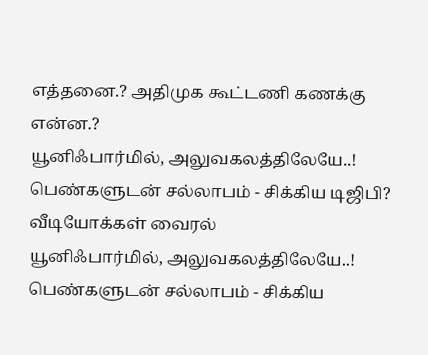எத்தனை.? அதிமுக கூட்டணி கணக்கு என்ன.?
யூனிஃபார்மில், அலுவகலத்திலேயே..! பெண்களுடன் சல்லாபம் - சிக்கிய டிஜிபி? வீடியோக்கள் வைரல்
யூனிஃபார்மில், அலுவகலத்திலேயே..! பெண்களுடன் சல்லாபம் - சிக்கிய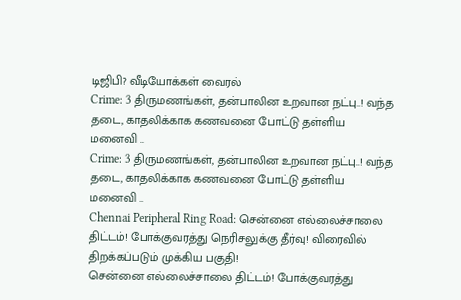டிஜிபி? வீடியோக்கள் வைரல்
Crime: 3 திருமணங்கள், தன்பாலின உறவான நட்பு..! வந்த தடை, காதலிக்காக கணவனை போட்டு தள்ளிய மனைவி ..
Crime: 3 திருமணங்கள், தன்பாலின உறவான நட்பு..! வந்த தடை, காதலிக்காக கணவனை போட்டு தள்ளிய மனைவி ..
Chennai Peripheral Ring Road: சென்னை எல்லைச்சாலை திட்டம்! போக்குவரத்து நெரிசலுக்கு தீர்வு! விரைவில் திறக்கப்படும் முக்கிய பகுதி!
சென்னை எல்லைச்சாலை திட்டம்! போக்குவரத்து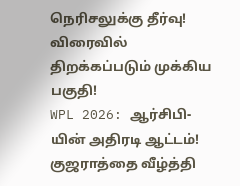நெரிசலுக்கு தீர்வு! விரைவில் திறக்கப்படும் முக்கிய பகுதி!
WPL 2026: ஆர்சிபி-யின் அதிரடி ஆட்டம்! குஜராத்தை வீழ்த்தி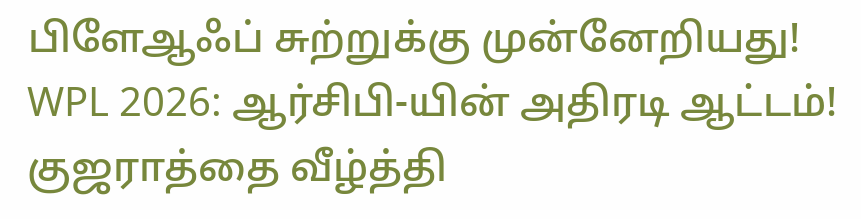பிளேஆஃப் சுற்றுக்கு முன்னேறியது!
WPL 2026: ஆர்சிபி-யின் அதிரடி ஆட்டம்! குஜராத்தை வீழ்த்தி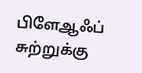பிளேஆஃப் சுற்றுக்கு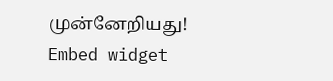முன்னேறியது!
Embed widget